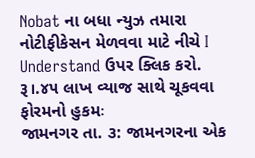Nobat ના બધા ન્યુઝ તમારા નોટીફીકેસન મેળવવા માટે નીચે I Understand ઉપર ક્લિક કરો.
રૂ।.૪૫ લાખ વ્યાજ સાથે ચૂકવવા ફોરમનો હુકમઃ
જામનગર તા. ૩: જામનગરના એક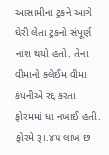આસામીના ટ્રકને આગે ઘેરી લેતા ટ્રકનો સંપૂર્ણ નાશ થયો હતો. તેના વીમાનો ક્લેઈમ વીમા કંપનીએ રદ્દ કરતા ફોરમમાં ધા નખાઈ હતી. ફોરમે રૂ।.૪૫ લાખ છ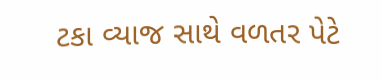ટકા વ્યાજ સાથે વળતર પેટે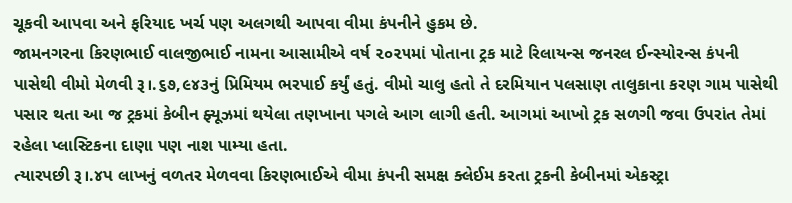ચૂકવી આપવા અને ફરિયાદ ખર્ચ પણ અલગથી આપવા વીમા કંપનીને હુકમ છે.
જામનગરના કિરણભાઈ વાલજીભાઈ નામના આસામીએ વર્ષ ૨૦૨૫માં પોતાના ટ્રક માટે રિલાયન્સ જનરલ ઈન્સ્યોરન્સ કંપની પાસેથી વીમો મેળવી રૂ।.૬૭,૯૪૩નું પ્રિમિયમ ભરપાઈ કર્યું હતું. વીમો ચાલુ હતો તે દરમિયાન પલસાણ તાલુકાના કરણ ગામ પાસેથી પસાર થતા આ જ ટ્રકમાં કેબીન ફ્યૂઝમાં થયેલા તણખાના પગલે આગ લાગી હતી. આગમાં આખો ટ્રક સળગી જવા ઉપરાંત તેમાં રહેલા પ્લાસ્ટિકના દાણા પણ નાશ પામ્યા હતા.
ત્યારપછી રૂ।.૪પ લાખનું વળતર મેળવવા કિરણભાઈએ વીમા કંપની સમક્ષ ક્લેઈમ કરતા ટ્રકની કેબીનમાં એકસ્ટ્રા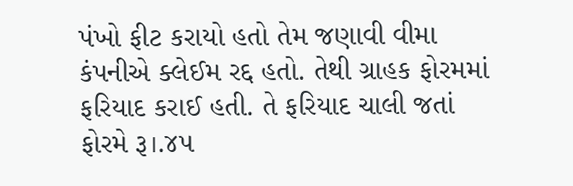પંખો ફીટ કરાયો હતો તેમ જણાવી વીમા કંપનીએ ક્લેઈમ રદ્દ હતો. તેથી ગ્રાહક ફોરમમાં ફરિયાદ કરાઈ હતી. તે ફરિયાદ ચાલી જતાં ફોરમે રૂ।.૪૫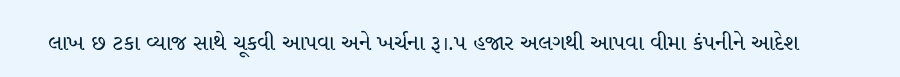લાખ છ ટકા વ્યાજ સાથે ચૂકવી આપવા અને ખર્ચના રૂ।.પ હજાર અલગથી આપવા વીમા કંપનીને આદેશ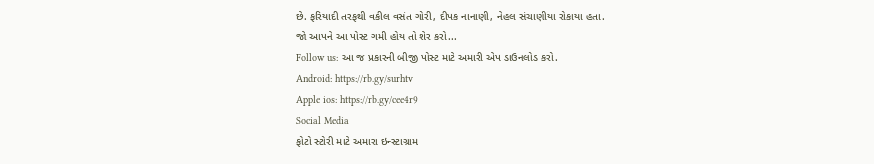છે. ફરિયાદી તરફથી વકીલ વસંત ગોરી, દીપક નાનાણી, નેહલ સંચાણીયા રોકાયા હતા.
જો આપને આ પોસ્ટ ગમી હોય તો શેર કરો...
Follow us: આ જ પ્રકારની બીજી પોસ્ટ માટે અમારી એપ ડાઉનલોડ કરો.
Android: https://rb.gy/surhtv
Apple ios: https://rb.gy/cee4r9
Social Media
ફોટો સ્ટોરી માટે અમારા ઇન્સ્ટાગ્રામ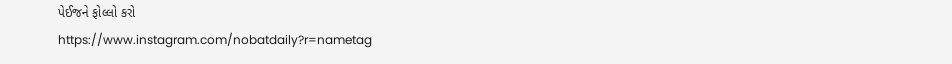પેઈજને ફોલ્લો કરો
https://www.instagram.com/nobatdaily?r=nametag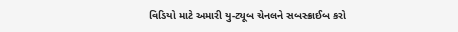વિડિયો માટે અમારી યુ-ટ્યૂબ ચેનલને સબસ્ક્રાઈબ કરો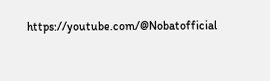https://youtube.com/@Nobatofficial